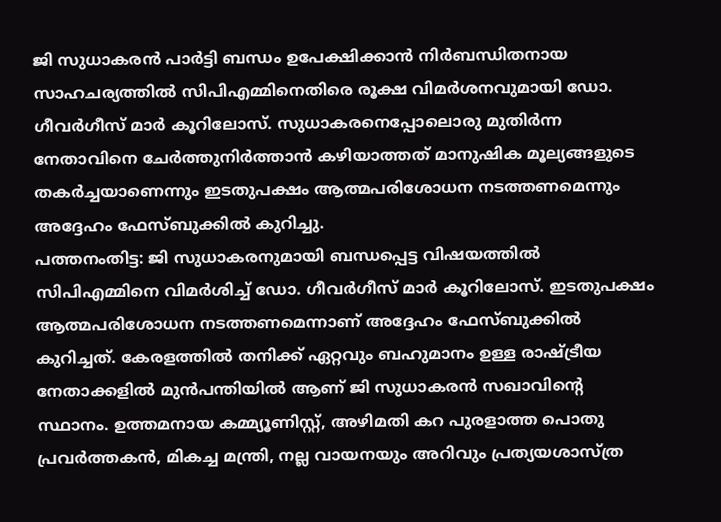ജി സുധാകരൻ പാർട്ടി ബന്ധം ഉപേക്ഷിക്കാൻ നിർബന്ധിതനായ സാഹചര്യത്തിൽ സിപിഎമ്മിനെതിരെ രൂക്ഷ വിമർശനവുമായി ഡോ. ഗീവർഗീസ് മാർ കൂറിലോസ്. സുധാകരനെപ്പോലൊരു മുതിർന്ന നേതാവിനെ ചേർത്തുനിർത്താൻ കഴിയാത്തത് മാനുഷിക മൂല്യങ്ങളുടെ തകർച്ചയാണെന്നും ഇടതുപക്ഷം ആത്മപരിശോധന നടത്തണമെന്നും അദ്ദേഹം ഫേസ്ബുക്കിൽ കുറിച്ചു.
പത്തനംതിട്ട: ജി സുധാകരനുമായി ബന്ധപ്പെട്ട വിഷയത്തിൽ സിപിഎമ്മിനെ വിമർശിച്ച് ഡോ. ഗീവർഗീസ് മാർ കൂറിലോസ്. ഇടതുപക്ഷം ആത്മപരിശോധന നടത്തണമെന്നാണ് അദ്ദേഹം ഫേസ്ബുക്കിൽ കുറിച്ചത്. കേരളത്തിൽ തനിക്ക് ഏറ്റവും ബഹുമാനം ഉള്ള രാഷ്ട്രീയ നേതാക്കളിൽ മുൻപന്തിയിൽ ആണ് ജി സുധാകരൻ സഖാവിന്റെ സ്ഥാനം. ഉത്തമനായ കമ്മ്യൂണിസ്റ്റ്, അഴിമതി കറ പുരളാത്ത പൊതു പ്രവർത്തകൻ, മികച്ച മന്ത്രി, നല്ല വായനയും അറിവും പ്രത്യയശാസ്ത്ര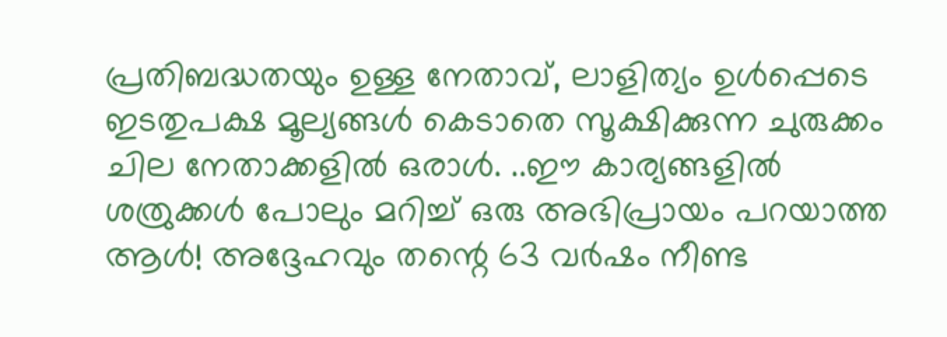പ്രതിബദ്ധതയും ഉള്ള നേതാവ്, ലാളിത്യം ഉൾപ്പെടെ ഇടതുപക്ഷ മൂല്യങ്ങൾ കെടാതെ സൂക്ഷിക്കുന്ന ചുരുക്കം ചില നേതാക്കളിൽ ഒരാൾ. ..ഈ കാര്യങ്ങളിൽ ശത്രുക്കൾ പോലും മറിച്ച് ഒരു അഭിപ്രായം പറയാത്ത ആൾ! അദ്ദേഹവും തന്റെ 63 വർഷം നീണ്ട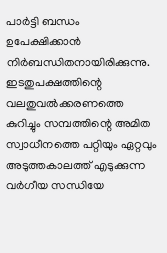പാർട്ടി ബന്ധം ഉപേക്ഷിക്കാൻ നിർബന്ധിതനായിരിക്കുന്നു.
ഇടതുപക്ഷത്തിന്റെ വലതുവൽക്കരണത്തെ കുറിച്ചും സമ്പത്തിന്റെ അമിത സ്വാധീനത്തെ പറ്റിയും ഏറ്റവും അടുത്തകാലത്ത് എടുക്കുന്ന വർഗീയ സന്ധിയേ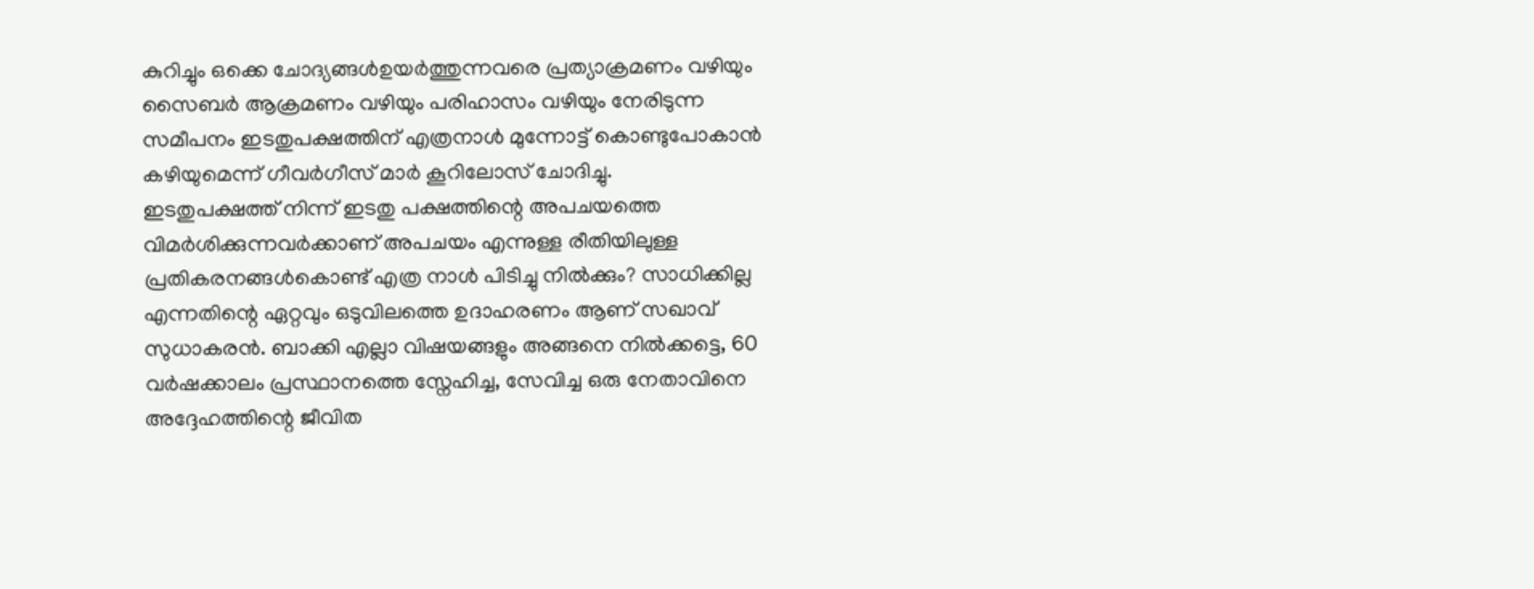കുറിച്ചും ഒക്കെ ചോദ്യങ്ങൾഉയർത്തുന്നവരെ പ്രത്യാക്രമണം വഴിയും സൈബർ ആക്രമണം വഴിയും പരിഹാസം വഴിയും നേരിടുന്ന സമീപനം ഇടതുപക്ഷത്തിന് എത്രനാൾ മുന്നോട്ട് കൊണ്ടുപോകാൻ കഴിയുമെന്ന് ഗീവർഗീസ് മാർ കൂറിലോസ് ചോദിച്ചു.
ഇടതുപക്ഷത്ത് നിന്ന് ഇടതു പക്ഷത്തിന്റെ അപചയത്തെ വിമർശിക്കുന്നവർക്കാണ് അപചയം എന്നുള്ള രീതിയിലുള്ള പ്രതികരനങ്ങൾകൊണ്ട് എത്ര നാൾ പിടിച്ചു നിൽക്കും? സാധിക്കില്ല എന്നതിന്റെ ഏറ്റവും ഒടുവിലത്തെ ഉദാഹരണം ആണ് സഖാവ് സുധാകരൻ. ബാക്കി എല്ലാ വിഷയങ്ങളും അങ്ങനെ നിൽക്കട്ടെ, 60 വർഷക്കാലം പ്രസ്ഥാനത്തെ സ്നേഹിച്ച, സേവിച്ച ഒരു നേതാവിനെ അദ്ദേഹത്തിന്റെ ജീവിത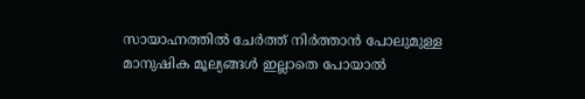സായാഹ്നത്തിൽ ചേർത്ത് നിർത്താൻ പോലുമുള്ള മാനുഷിക മൂല്യങ്ങൾ ഇല്ലാതെ പോയാൽ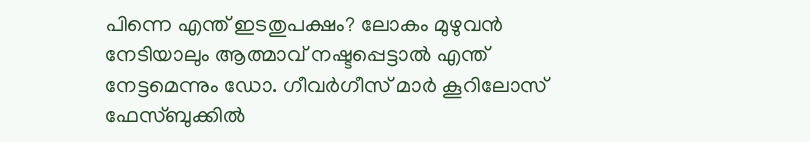പിന്നെ എന്ത് ഇടതുപക്ഷം? ലോകം മുഴുവൻ നേടിയാലും ആത്മാവ് നഷ്ടപ്പെട്ടാൽ എന്ത് നേട്ടമെന്നും ഡോ. ഗീവർഗീസ് മാർ കൂറിലോസ് ഫേസ്ബുക്കിൽ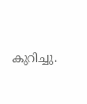കുറിച്ചു.